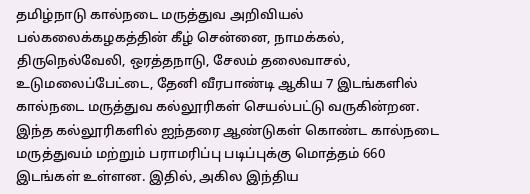தமிழ்நாடு கால்நடை மருத்துவ அறிவியல் பல்கலைக்கழகத்தின் கீழ் சென்னை, நாமக்கல், திருநெல்வேலி, ஒரத்தநாடு, சேலம் தலைவாசல், உடுமலைப்பேட்டை, தேனி வீரபாண்டி ஆகிய 7 இடங்களில் கால்நடை மருத்துவ கல்லூரிகள் செயல்பட்டு வருகின்றன. இந்த கல்லூரிகளில் ஐந்தரை ஆண்டுகள் கொண்ட கால்நடை மருத்துவம் மற்றும் பராமரிப்பு படிப்புக்கு மொத்தம் 660 இடங்கள் உள்ளன. இதில், அகில இந்திய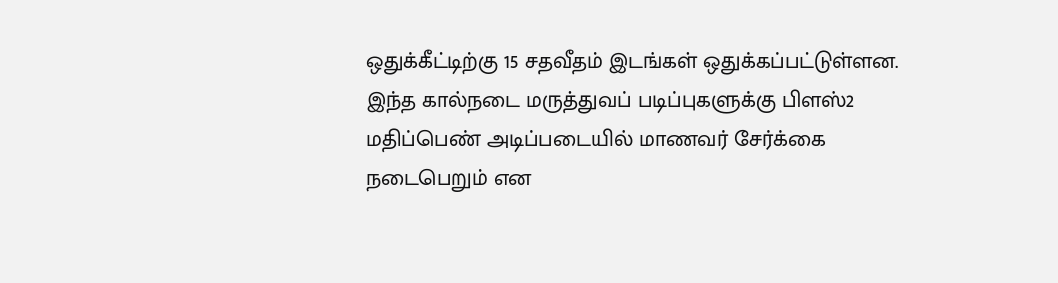ஒதுக்கீட்டிற்கு 15 சதவீதம் இடங்கள் ஒதுக்கப்பட்டுள்ளன.
இந்த கால்நடை மருத்துவப் படிப்புகளுக்கு பிளஸ்2 மதிப்பெண் அடிப்படையில் மாணவர் சேர்க்கை நடைபெறும் என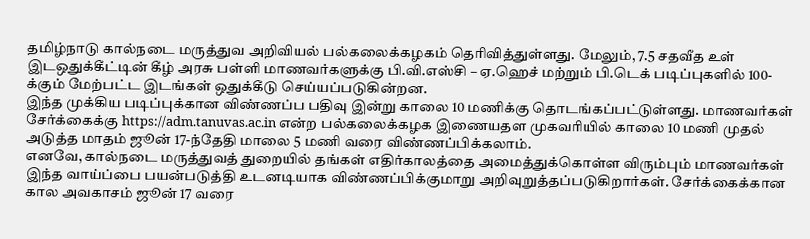தமிழ்நாடு கால்நடை மருத்துவ அறிவியல் பல்கலைக்கழகம் தெரிவித்துள்ளது. மேலும், 7.5 சதவீத உள் இடஒதுக்கீட்டின் கீழ் அரசு பள்ளி மாணவர்களுக்கு பி.வி.எஸ்சி – ஏ.ஹெச் மற்றும் பி.டெக் படிப்புகளில் 100-க்கும் மேற்பட்ட இடங்கள் ஒதுக்கீடு செய்யப்படுகின்றன.
இந்த முக்கிய படிப்புக்கான விண்ணப்ப பதிவு இன்று காலை 10 மணிக்கு தொடங்கப்பட்டுள்ளது. மாணவர்கள் சேர்க்கைக்கு https://adm.tanuvas.ac.in என்ற பல்கலைக்கழக இணையதள முகவரியில் காலை 10 மணி முதல் அடுத்த மாதம் ஜூன் 17-ந்தேதி மாலை 5 மணி வரை விண்ணப்பிக்கலாம்.
எனவே, கால்நடை மருத்துவத் துறையில் தங்கள் எதிர்காலத்தை அமைத்துக்கொள்ள விரும்பும் மாணவர்கள் இந்த வாய்ப்பை பயன்படுத்தி உடனடியாக விண்ணப்பிக்குமாறு அறிவுறுத்தப்படுகிறார்கள். சேர்க்கைக்கான கால அவகாசம் ஜூன் 17 வரை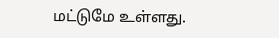மட்டுமே உள்ளது.